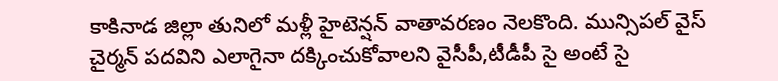కాకినాడ జిల్లా తునిలో మళ్లీ హైటెన్షన్ వాతావరణం నెలకొంది. మున్సిపల్ వైస్ చైర్మన్ పదవిని ఎలాగైనా దక్కించుకోవాలని వైసీపీ,టీడీపీ సై అంటే సై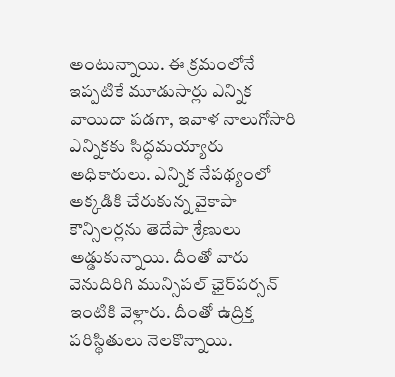అంటున్నాయి. ఈ క్రమంలోనే ఇప్పటికే మూడుసార్లు ఎన్నిక వాయిదా పడగా, ఇవాళ నాలుగోసారి ఎన్నికకు సిద్ధమయ్యారు అధికారులు. ఎన్నిక నేపథ్యంలో అక్కడికి చేరుకున్న వైకాపా కౌన్సిలర్లను తెదేపా శ్రేణులు అడ్డుకున్నాయి. దీంతో వారు వెనుదిరిగి మున్సిపల్‌ ఛైర్‌పర్సన్‌ ఇంటికి వెళ్లారు. దీంతో ఉద్రిక్త పరిస్థితులు నెలకొన్నాయి.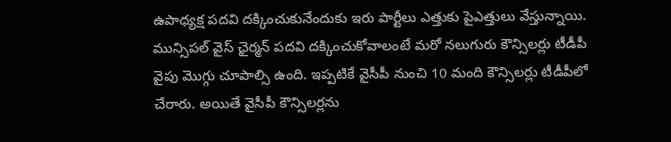ఉపాధ్యక్ష పదవి దక్కించుకునేందుకు ఇరు పార్టీలు ఎత్తుకు పైఎత్తులు వేస్తున్నాయి. మున్సిపల్ వైస్ ఛైర్మన్ పదవి దక్కించుకోవాలంటే మరో నలుగురు కౌన్సిలర్లు టీడీపీ వైపు మొగ్గు చూపాల్సి ఉంది. ఇప్పటికే వైసీపీ నుంచి 10 మంది కౌన్సిలర్లు టీడీపీలో చేరారు. అయితే వైసీపీ కౌన్సిలర్లను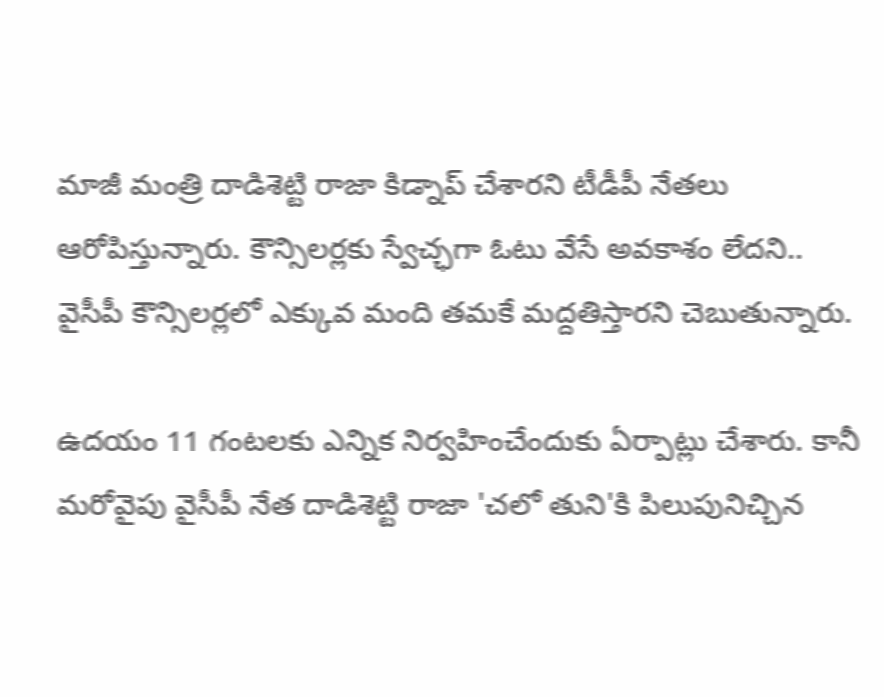మాజీ మంత్రి దాడిశెట్టి రాజా కిడ్నాప్‌ చేశారని టీడీపీ నేతలు ఆరోపిస్తున్నారు. కౌన్సిలర్లకు స్వేచ్ఛగా ఓటు వేసే అవకాశం లేదని.. వైసీపీ కౌన్సిలర్లలో ఎక్కువ మంది తమకే మద్దతిస్తారని చెబుతున్నారు.

ఉదయం 11 గంటలకు ఎన్నిక నిర్వహించేందుకు ఏర్పాట్లు చేశారు. కానీ మరోవైపు వైసీపీ నేత దాడిశెట్టి రాజా 'చలో తుని'కి పిలుపునిచ్చిన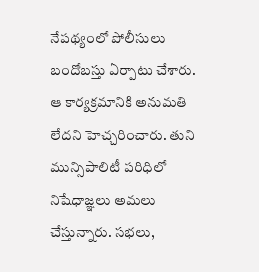నేపథ్యంలో పోలీసులు బందోబస్తు ఏర్పాటు చేశారు. ఆ కార్యక్రమానికి అనుమతి లేదని హెచ్చరించారు. తుని మున్సిపాలిటీ పరిధిలో నిషేధాజ్ఞలు అమలు చేస్తున్నారు. సభలు,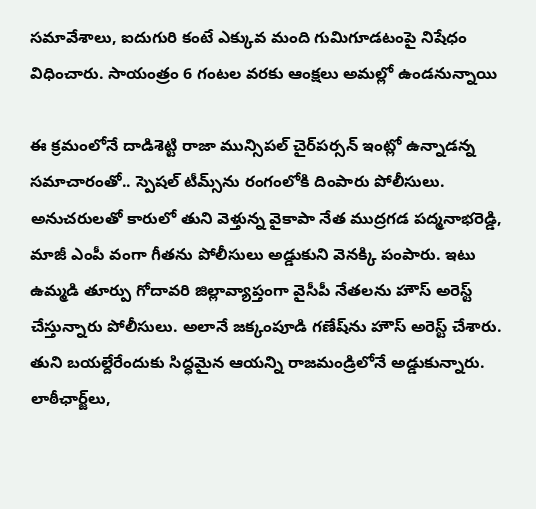సమావేశాలు, ఐదుగురి కంటే ఎక్కువ మంది గుమిగూడటంపై నిషేధం విధించారు. సాయంత్రం 6 గంటల వరకు ఆంక్షలు అమల్లో ఉండనున్నాయి

ఈ క్రమంలోనే దాడిశెట్టి రాజా మున్సిపల్ చైర్‌పర్సన్ ఇంట్లో ఉన్నాడన్న సమాచారంతో.. స్పెషల్‌ టీమ్స్‌ను రంగంలోకి దింపారు పోలీసులు. అనుచరులతో కారులో తుని వెళ్తున్న వైకాపా నేత ముద్రగడ పద్మనాభరెడ్డి, మాజీ ఎంపీ వంగా గీతను పోలీసులు అడ్డుకుని వెనక్కి పంపారు. ఇటు ఉమ్మడి తూర్పు గోదావరి జిల్లావ్యాప్తంగా వైసీపీ నేతలను హౌస్‌ అరెస్ట్ చేస్తున్నారు పోలీసులు. అలానే జక్కంపూడి గణేష్‌ను హౌస్ అరెస్ట్ చేశారు. తుని బయల్దేరేందుకు సిద్ధమైన ఆయన్ని రాజమండ్రిలోనే అడ్డుకున్నారు. లాఠీఛార్జ్‌లు,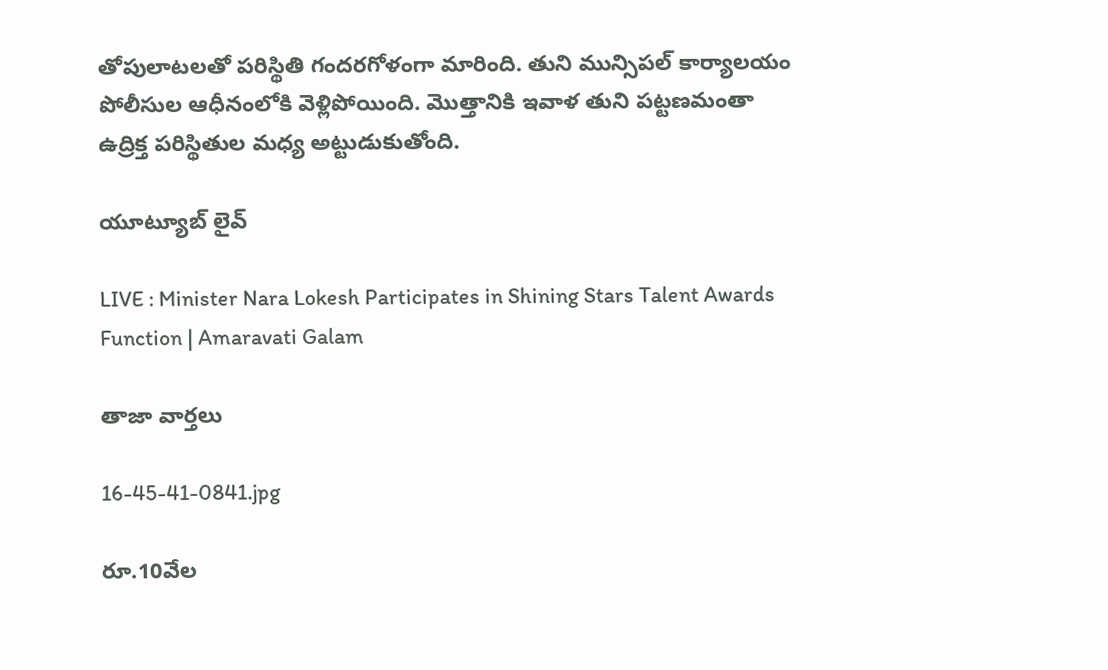తోపులాటలతో పరిస్థితి గందరగోళంగా మారింది. తుని మున్సిపల్‌ కార్యాలయం పోలీసుల ఆధీనంలోకి వెళ్లిపోయింది. మొత్తానికి ఇవాళ తుని పట్టణమంతా  ఉద్రిక్త పరిస్థితుల మధ్య అట్టుడుకుతోంది.

యూట్యూబ్ లైవ్

LIVE : Minister Nara Lokesh Participates in Shining Stars Talent Awards Function | Amaravati Galam

తాజా వార్తలు

16-45-41-0841.jpg

రూ.10వేల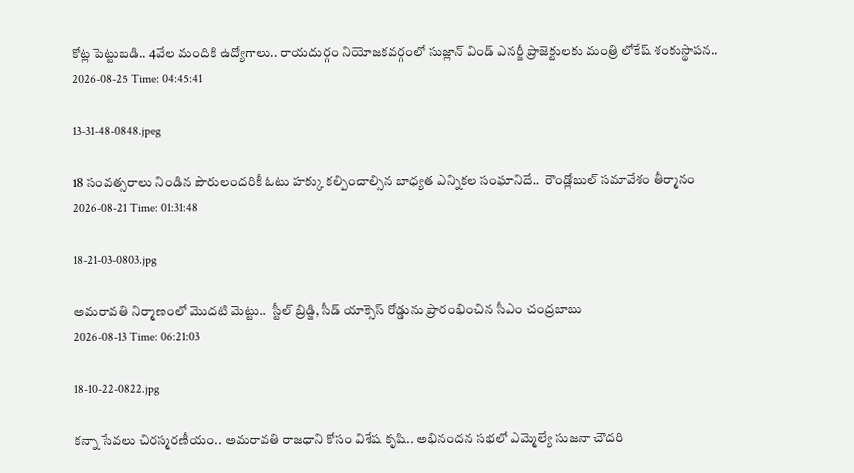కోట్ల పెట్టుబడి.. 4వేల మందికి ఉద్యోగాలు.. రాయదుర్గం నియోజకవర్గంలో సుజ్లాన్ విండ్ ఎనర్జీ ప్రాజెక్టులకు మంత్రి లోకేష్ శంకుస్థాపన..
2026-08-25 Time: 04:45:41

13-31-48-0848.jpeg

18 సంవత్సరాలు నిండిన పౌరులందరికీ ఓటు హక్కు కల్పించాల్సిన బాధ్యత ఎన్నికల సంఘానిదే..  రౌండ్లోబుల్ సమావేశం తీర్మానం
2026-08-21 Time: 01:31:48

18-21-03-0803.jpg

అమరావతి నిర్మాణంలో మొదటి మెట్టు..  స్టీల్ బ్రిడ్జి, సీడ్ యాక్సెస్ రోడ్డును ప్రారంభించిన సీఎం చంద్రబాబు
2026-08-13 Time: 06:21:03

18-10-22-0822.jpg

కన్నా సేవలు చిరస్మరణీయం.. అమరావతి రాజధాని కోసం విశేష కృషి.. అభినందన సభలో ఎమ్మెల్యే సుజనా చౌదరి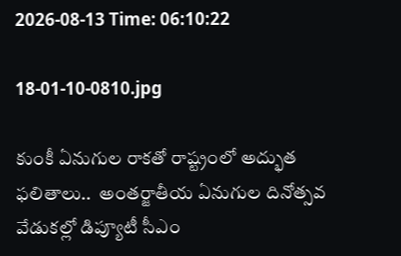2026-08-13 Time: 06:10:22

18-01-10-0810.jpg

కుంకీ ఏనుగుల రాకతో రాష్ట్రంలో అద్భుత ఫలితాలు..  అంతర్జాతీయ ఏనుగుల దినోత్సవ వేడుకల్లో డిప్యూటీ సీఎం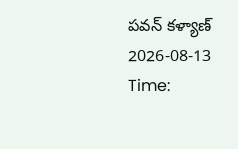పవన్ కళ్యాణ్
2026-08-13 Time: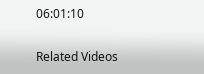06:01:10

Related Videos